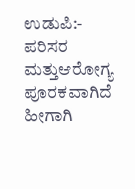ಉಡುಪಿ:- ಪರಿಸರ ಮತ್ತುಆರೋಗ್ಯ ಪೂರಕವಾಗಿದೆ ಹೀಗಾಗಿ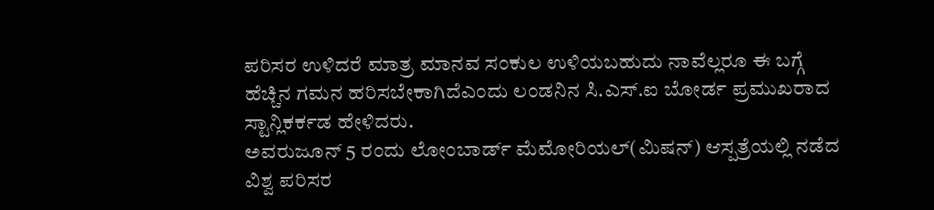ಪರಿಸರ ಉಳಿದರೆ ಮಾತ್ರ ಮಾನವ ಸಂಕುಲ ಉಳಿಯಬಹುದು ನಾವೆಲ್ಲರೂ ಈ ಬಗ್ಗೆ ಹೆಚ್ಚಿನ ಗಮನ ಹರಿಸಬೇಕಾಗಿದೆಎಂದು ಲಂಡನಿನ ಸಿ.ಎಸ್.ಐ ಬೋರ್ಡ ಪ್ರಮುಖರಾದ ಸ್ಟಾನ್ಲಿಕರ್ಕಡ ಹೇಳಿದರು.
ಅವರುಜೂನ್ 5 ರಂದು ಲೋಂಬಾರ್ಡ್ ಮೆಮೋರಿಯಲ್(ಮಿಷನ್) ಆಸ್ಪತ್ರೆಯಲ್ಲಿ ನಡೆದ ವಿಶ್ವ ಪರಿಸರ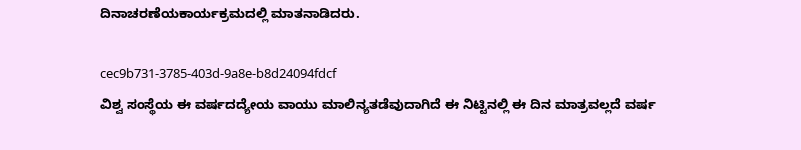ದಿನಾಚರಣೆಯಕಾರ್ಯಕ್ರಮದಲ್ಲಿ ಮಾತನಾಡಿದರು.

cec9b731-3785-403d-9a8e-b8d24094fdcf
ವಿಶ್ವ ಸಂಸ್ಥೆಯ ಈ ವರ್ಷದದ್ಯೇಯ ವಾಯು ಮಾಲಿನ್ಯತಡೆವುದಾಗಿದೆ ಈ ನಿಟ್ಟಿನಲ್ಲಿ ಈ ದಿನ ಮಾತ್ರವಲ್ಲದೆ ವರ್ಷ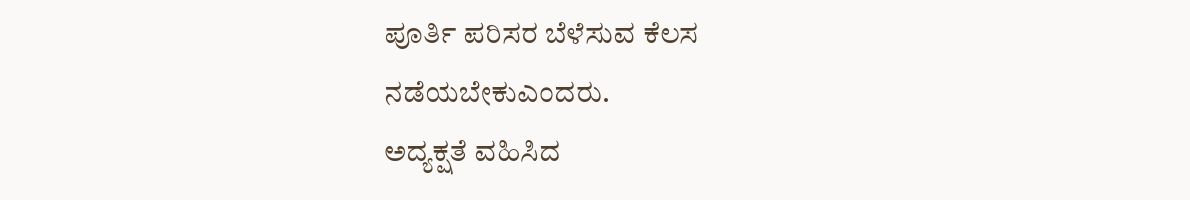ಪೂರ್ತಿ ಪರಿಸರ ಬೆಳೆಸುವ ಕೆಲಸ ನಡೆಯಬೇಕುಎಂದರು.
ಅದ್ಯಕ್ಷತೆ ವಹಿಸಿದ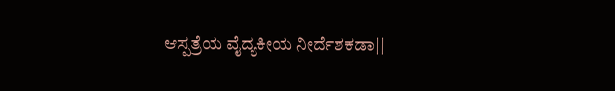ಆಸ್ಪತ್ರೆಯ ವೈದ್ಯಕೀಯ ನೀರ್ದೆಶಕಡಾ||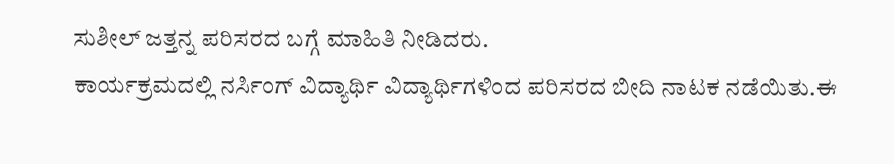ಸುಶೀಲ್ ಜತ್ತನ್ನ ಪರಿಸರದ ಬಗ್ಗೆ ಮಾಹಿತಿ ನೀಡಿದರು.
ಕಾರ್ಯಕ್ರಮದಲ್ಲಿ ನರ್ಸಿಂಗ್ ವಿದ್ಯಾರ್ಥಿ ವಿದ್ಯಾರ್ಥಿಗಳಿಂದ ಪರಿಸರದ ಬೀದಿ ನಾಟಕ ನಡೆಯಿತು.ಈ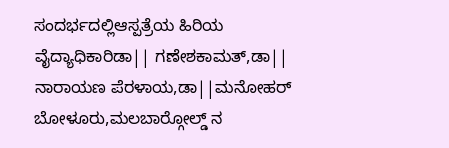ಸಂದರ್ಭದಲ್ಲಿಆಸ್ಪತ್ರೆಯ ಹಿರಿಯ ವೈದ್ಯಾಧಿಕಾರಿಡಾ|| ಗಣೇಶಕಾಮತ್,ಡಾ|| ನಾರಾಯಣ ಪೆರಳಾಯ,ಡಾ||ಮನೋಹರ್ ಬೋಳೂರು,ಮಲಬಾರ್‍ಗೋಲ್ಡ್ ನ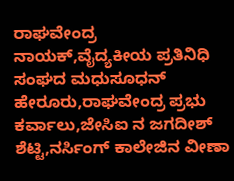ರಾಘವೇಂದ್ರ ನಾಯಕ್,ವೈದ್ಯಕೀಯ ಪ್ರತಿನಿಧಿ ಸಂಘದ ಮಧುಸೂಧನ್ ಹೇರೂರು,ರಾಘವೇಂದ್ರ ಪ್ರಭು ಕರ್ವಾಲು,ಜೇಸಿಐ ನ ಜಗದೀಶ್ ಶೆಟ್ಟಿ,ನರ್ಸಿಂಗ್ ಕಾಲೇಜಿನ ವೀಣಾ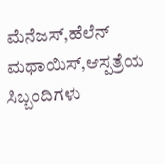ಮೆನೆಜಸ್,ಹೆಲೆನ್ ಮಥಾಯಿಸ್,ಆಸ್ಪತ್ರೆಯ ಸಿಬ್ಬಂದಿಗಳು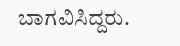ಬಾಗವಿಸಿದ್ದರು.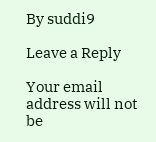By suddi9

Leave a Reply

Your email address will not be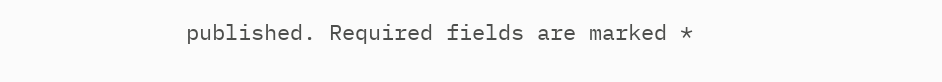published. Required fields are marked *